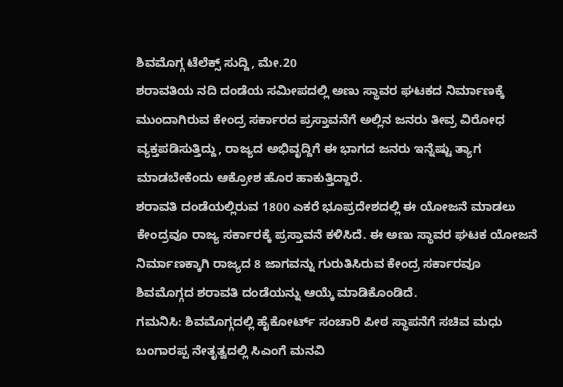ಶಿವಮೊಗ್ಗ ಟೆಲೆಕ್ಸ್ ಸುದ್ದಿ, ಮೇ.20
ಶರಾವತಿಯ ನದಿ ದಂಡೆಯ ಸಮೀಪದಲ್ಲಿ ಅಣು ಸ್ಥಾವರ ಘಟಕದ ನಿರ್ಮಾಣಕ್ಕೆ ಮುಂದಾಗಿರುವ ಕೇಂದ್ರ ಸರ್ಕಾರದ ಪ್ರಸ್ತಾವನೆಗೆ ಅಲ್ಲಿನ ಜನರು ತೀವ್ರ ವಿರೋಧ ವ್ಯಕ್ತಪಡಿಸುತ್ತಿದ್ದು, ರಾಜ್ಯದ ಅಭಿವೃದ್ದಿಗೆ ಈ ಭಾಗದ ಜನರು ಇನ್ನೆಷ್ಟು ತ್ಯಾಗ ಮಾಡಬೇಕೆಂದು ಆಕ್ರೋಶ ಹೊರ ಹಾಕುತ್ತಿದ್ದಾರೆ.
ಶರಾವತಿ ದಂಡೆಯಲ್ಲಿರುವ 1800 ಎಕರೆ ಭೂಪ್ರದೇಶದಲ್ಲಿ ಈ ಯೋಜನೆ ಮಾಡಲು ಕೇಂದ್ರವೂ ರಾಜ್ಯ ಸರ್ಕಾರಕ್ಕೆ ಪ್ರಸ್ತಾವನೆ ಕಳಿಸಿದೆ. ಈ ಅಣು ಸ್ಥಾವರ ಘಟಕ ಯೋಜನೆ ನಿರ್ಮಾಣಕ್ಕಾಗಿ ರಾಜ್ಯದ 8 ಜಾಗವನ್ನು ಗುರುತಿಸಿರುವ ಕೇಂದ್ರ ಸರ್ಕಾರವೂ ಶಿವಮೊಗ್ಗದ ಶರಾವತಿ ದಂಡೆಯನ್ನು ಆಯ್ಕೆ ಮಾಡಿಕೊಂಡಿದೆ.
ಗಮನಿಸಿ: ಶಿವಮೊಗ್ಗದಲ್ಲಿ ಹೈಕೋರ್ಟ್ ಸಂಚಾರಿ ಪೀಠ ಸ್ಥಾಪನೆಗೆ ಸಚಿವ ಮಧು ಬಂಗಾರಪ್ಪ ನೇತೃತ್ವದಲ್ಲಿ ಸಿಎಂಗೆ ಮನವಿ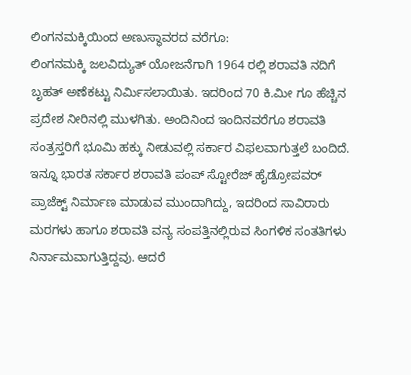ಲಿಂಗನಮಕ್ಕಿಯಿಂದ ಅಣುಸ್ಥಾವರದ ವರೆಗೂ:
ಲಿಂಗನಮಕ್ಕಿ ಜಲವಿದ್ಯುತ್ ಯೋಜನೆಗಾಗಿ 1964 ರಲ್ಲಿ ಶರಾವತಿ ನದಿಗೆ ಬೃಹತ್ ಅಣೆಕಟ್ಟು ನಿರ್ಮಿಸಲಾಯಿತು. ಇದರಿಂದ 70 ಕಿ.ಮೀ ಗೂ ಹೆಚ್ಚಿನ ಪ್ರದೇಶ ನೀರಿನಲ್ಲಿ ಮುಳಗಿತು. ಅಂದಿನಿಂದ ಇಂದಿನವರೆಗೂ ಶರಾವತಿ ಸಂತ್ರಸ್ತರಿಗೆ ಭೂಮಿ ಹಕ್ಕು ನೀಡುವಲ್ಲಿ ಸರ್ಕಾರ ವಿಫಲವಾಗುತ್ತಲೆ ಬಂದಿದೆ. ಇನ್ನೂ ಭಾರತ ಸರ್ಕಾರ ಶರಾವತಿ ಪಂಪ್ ಸ್ಟೋರೆಜ್ ಹೈಡ್ರೋಪವರ್ ಪ್ರಾಜೆಕ್ಟ್ ನಿರ್ಮಾಣ ಮಾಡುವ ಮುಂದಾಗಿದ್ದು, ಇದರಿಂದ ಸಾವಿರಾರು ಮರಗಳು ಹಾಗೂ ಶರಾವತಿ ವನ್ಯ ಸಂಪತ್ತಿನಲ್ಲಿರುವ ಸಿಂಗಳಿಕ ಸಂತತಿಗಳು ನಿರ್ನಾಮವಾಗುತ್ತಿದ್ದವು. ಆದರೆ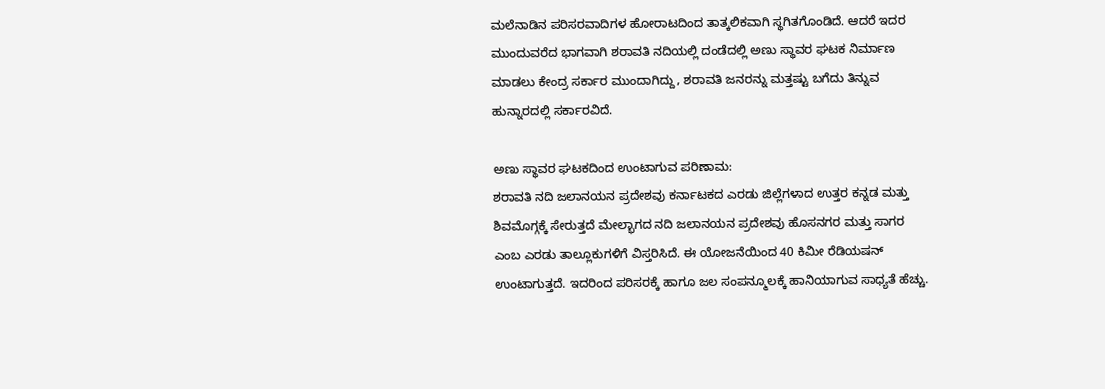ಮಲೆನಾಡಿನ ಪರಿಸರವಾದಿಗಳ ಹೋರಾಟದಿಂದ ತಾತ್ಕಲಿಕವಾಗಿ ಸ್ಥಗಿತಗೊಂಡಿದೆ. ಆದರೆ ಇದರ ಮುಂದುವರೆದ ಭಾಗವಾಗಿ ಶರಾವತಿ ನದಿಯಲ್ಲಿ ದಂಡೆದಲ್ಲಿ ಅಣು ಸ್ಥಾವರ ಘಟಕ ನಿರ್ಮಾಣ ಮಾಡಲು ಕೇಂದ್ರ ಸರ್ಕಾರ ಮುಂದಾಗಿದ್ದು, ಶರಾವತಿ ಜನರನ್ನು ಮತ್ತಷ್ಟು ಬಗೆದು ತಿನ್ನುವ ಹುನ್ನಾರದಲ್ಲಿ ಸರ್ಕಾರವಿದೆ.

ಅಣು ಸ್ಥಾವರ ಘಟಕದಿಂದ ಉಂಟಾಗುವ ಪರಿಣಾಮ:
ಶರಾವತಿ ನದಿ ಜಲಾನಯನ ಪ್ರದೇಶವು ಕರ್ನಾಟಕದ ಎರಡು ಜಿಲ್ಲೆಗಳಾದ ಉತ್ತರ ಕನ್ನಡ ಮತ್ತು ಶಿವಮೊಗ್ಗಕ್ಕೆ ಸೇರುತ್ತದೆ ಮೇಲ್ಭಾಗದ ನದಿ ಜಲಾನಯನ ಪ್ರದೇಶವು ಹೊಸನಗರ ಮತ್ತು ಸಾಗರ ಎಂಬ ಎರಡು ತಾಲ್ಲೂಕುಗಳಿಗೆ ವಿಸ್ತರಿಸಿದೆ. ಈ ಯೋಜನೆಯಿಂದ 40 ಕಿಮೀ ರೆಡಿಯಷನ್ ಉಂಟಾಗುತ್ತದೆ. ಇದರಿಂದ ಪರಿಸರಕ್ಕೆ ಹಾಗೂ ಜಲ ಸಂಪನ್ಮೂಲಕ್ಕೆ ಹಾನಿಯಾಗುವ ಸಾಧ್ಯತೆ ಹೆಚ್ಚು.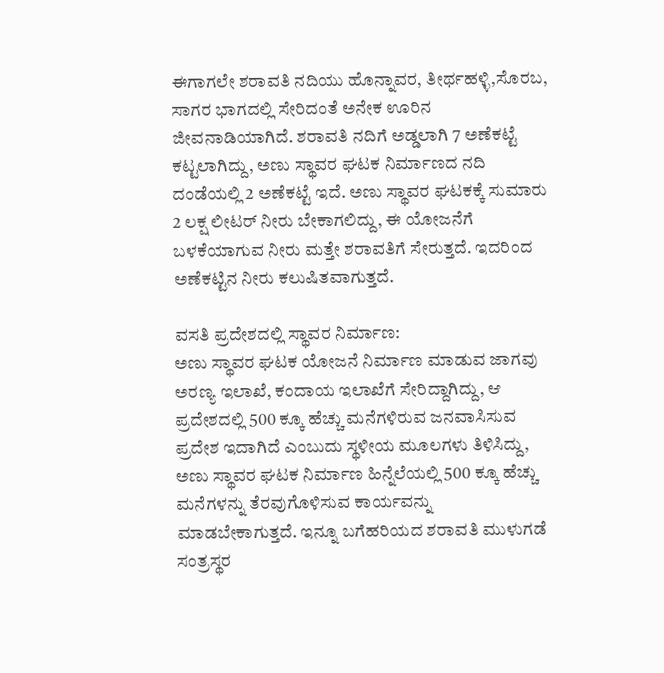ಈಗಾಗಲೇ ಶರಾವತಿ ನದಿಯು ಹೊನ್ನಾವರ, ತೀರ್ಥಹಳ್ಳಿ,ಸೊರಬ, ಸಾಗರ ಭಾಗದಲ್ಲಿ ಸೇರಿದಂತೆ ಅನೇಕ ಊರಿನ ಜೀವನಾಡಿಯಾಗಿದೆ. ಶರಾವತಿ ನದಿಗೆ ಅಡ್ಡಲಾಗಿ 7 ಅಣೆಕಟ್ಟೆ ಕಟ್ಟಲಾಗಿದ್ದು, ಅಣು ಸ್ಥಾವರ ಘಟಕ ನಿರ್ಮಾಣದ ನದಿ ದಂಡೆಯಲ್ಲಿ 2 ಅಣೆಕಟ್ಟೆ ಇದೆ. ಅಣು ಸ್ಥಾವರ ಘಟಕಕ್ಕೆ ಸುಮಾರು 2 ಲಕ್ಷ ಲೀಟರ್ ನೀರು ಬೇಕಾಗಲಿದ್ದು, ಈ ಯೋಜನೆಗೆ ಬಳಕೆಯಾಗುವ ನೀರು ಮತ್ತೇ ಶರಾವತಿಗೆ ಸೇರುತ್ತದೆ. ಇದರಿಂದ ಅಣೆಕಟ್ಟಿನ ನೀರು ಕಲುಷಿತವಾಗುತ್ತದೆ.

ವಸತಿ ಪ್ರದೇಶದಲ್ಲಿ ಸ್ಥಾವರ ನಿರ್ಮಾಣ:
ಅಣು ಸ್ಥಾವರ ಘಟಕ ಯೋಜನೆ ನಿರ್ಮಾಣ ಮಾಡುವ ಜಾಗವು ಅರಣ್ಯ ಇಲಾಖೆ, ಕಂದಾಯ ಇಲಾಖೆಗೆ ಸೇರಿದ್ದಾಗಿದ್ದು, ಆ ಪ್ರದೇಶದಲ್ಲಿ 500 ಕ್ಕೂ ಹೆಚ್ಚು ಮನೆಗಳಿರುವ ಜನವಾಸಿಸುವ ಪ್ರದೇಶ ಇದಾಗಿದೆ ಎಂಬುದು ಸ್ಥಳೀಯ ಮೂಲಗಳು ತಿಳಿಸಿದ್ದು, ಅಣು ಸ್ಥಾವರ ಘಟಕ ನಿರ್ಮಾಣ ಹಿನ್ನೆಲೆಯಲ್ಲಿ 500 ಕ್ಕೂ ಹೆಚ್ಚು ಮನೆಗಳನ್ನು ತೆರವುಗೊಳಿಸುವ ಕಾರ್ಯವನ್ನು ಮಾಡಬೇಕಾಗುತ್ತದೆ. ಇನ್ನೂ ಬಗೆಹರಿಯದ ಶರಾವತಿ ಮುಳುಗಡೆ ಸಂತ್ರಸ್ಥರ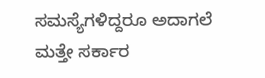ಸಮಸ್ಯೆಗಳಿದ್ದರೂ ಅದಾಗಲೆ ಮತ್ತೇ ಸರ್ಕಾರ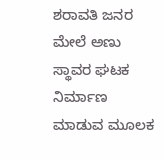ಶರಾವತಿ ಜನರ ಮೇಲೆ ಅಣು ಸ್ಥಾವರ ಘಟಕ ನಿರ್ಮಾಣ ಮಾಡುವ ಮೂಲಕ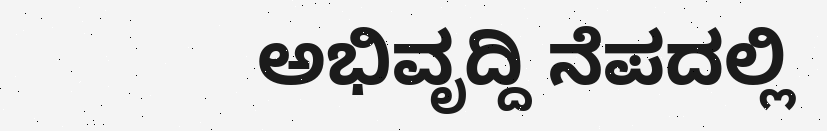ಅಭಿವೃದ್ದಿ ನೆಪದಲ್ಲಿ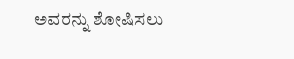ಅವರನ್ನು ಶೋಷಿಸಲು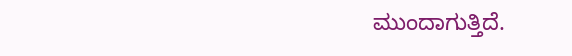ಮುಂದಾಗುತ್ತಿದೆ.